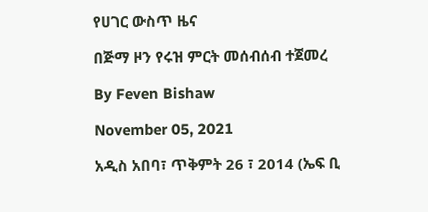የሀገር ውስጥ ዜና

በጅማ ዞን የሩዝ ምርት መሰብሰብ ተጀመረ

By Feven Bishaw

November 05, 2021

አዲስ አበባ፣ ጥቅምት 26 ፣ 2014 (ኤፍ ቢ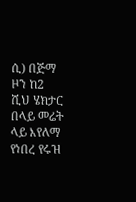ሲ) በጅማ ዞን ከ2 ሺህ ሄክታር በላይ መሬት ላይ እየለማ የነበረ የሩዝ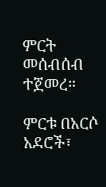ምርት መሰብሰብ ተጀመረ።

ምርቱ በአርሶ አደሮች፣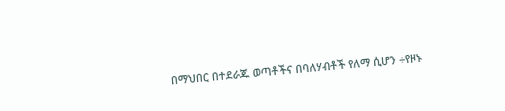በማህበር በተደራጁ ወጣቶችና በባለሃብቶች የለማ ሲሆን ÷የዞኑ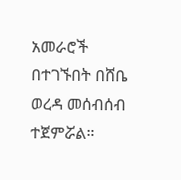አመራሮች በተገኙበት በሸቤ ወረዳ መሰብሰብ ተጀምሯል።